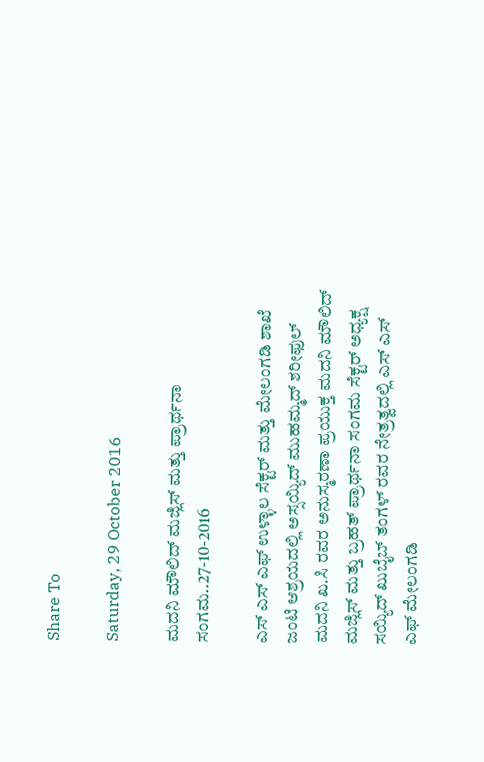Share To

Saturday, 29 October 2016

ಮದನಿ ಮೌಲಿದ್ ಮಜ್ಲಿಸ್ ಮತ್ತು ಪ್ರಾರ್ಥನಾ ಸಂಗಮ..27-10-2016

ಎಸ್ ಎಸ್ ಎಫ್ ಉಳ್ಳಾಲ ಸೆಕ್ಟರ್ ಮತ್ತು ಮೇಲಂಗಡಿ ಶಾಖೆ ಜಂಟಿ ಆಶ್ರಯದಲ್ಲಿ ಅಸ್ಸಯ್ಯಿದ್ ಮುಹಮ್ಮದ್ ಶರೀಫುಲ್ ಮದನಿ ಖ.ಸಿ ರವರ ಅನುಸ್ಮರಣಾ ಪ್ರಯುಕ್ತ ಮದನಿ ಮೌಲಿದ್ ಮಜ್ಲಿಸ್ ಮತ್ತು ಬ್ರಹತ್ ಪ್ರಾರ್ಥನಾ ಸಂಗಮ ಸೆಕ್ಟರ್ ಅಧ್ಯಕ್ಷ ಸಯ್ಯಿದ್ ಖುಬೈಬ್ ತಂಗಳ್ ರವರ ನೇತ್ರತ್ವದಲ್ಲಿ ಎಸ್ ಎಸ್ ಎಫ್ ಮೇಲಂಗಡಿ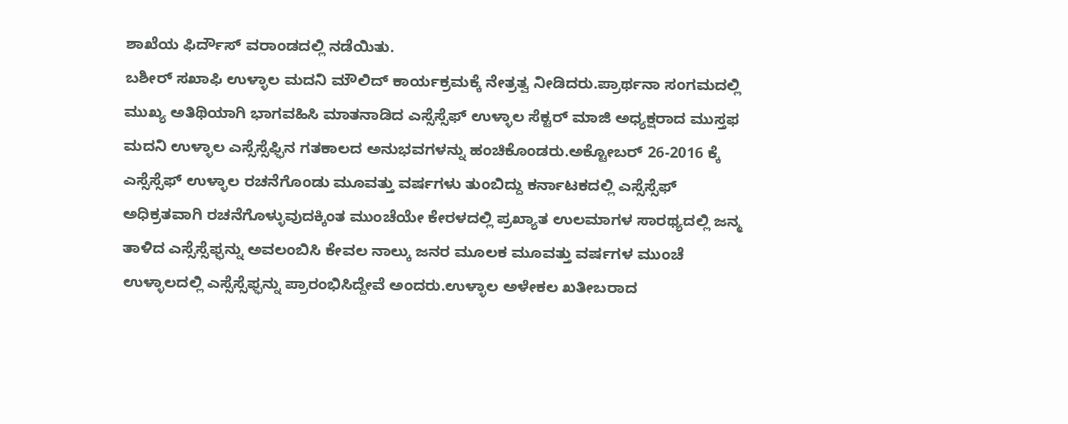ಶಾಖೆಯ ಫಿರ್ದೌಸ್ ವರಾಂಡದಲ್ಲಿ ನಡೆಯಿತು.
ಬಶೀರ್ ಸಖಾಫಿ ಉಳ್ಳಾಲ ಮದನಿ ಮೌಲಿದ್ ಕಾರ್ಯಕ್ರಮಕ್ಕೆ ನೇತ್ರತ್ವ ನೀಡಿದರು.ಪ್ರಾರ್ಥನಾ ಸಂಗಮದಲ್ಲಿ ಮುಖ್ಯ ಅತಿಥಿಯಾಗಿ ಭಾಗವಹಿಸಿ ಮಾತನಾಡಿದ ಎಸ್ಸೆಸ್ಸೆಫ್ ಉಳ್ಳಾಲ ಸೆಕ್ಟರ್ ಮಾಜಿ ಅಧ್ಯಕ್ಷರಾದ ಮುಸ್ತಫ ಮದನಿ ಉಳ್ಳಾಲ ಎಸ್ಸೆಸ್ಸೆಫ್ಫಿನ ಗತಕಾಲದ ಅನುಭವಗಳನ್ನು ಹಂಚಿಕೊಂಡರು.ಅಕ್ಟೋಬರ್ 26-2016 ಕ್ಕೆ ಎಸ್ಸೆಸ್ಸೆಫ್ ಉಳ್ಳಾಲ ರಚನೆಗೊಂಡು ಮೂವತ್ತು ವರ್ಷಗಳು ತುಂಬಿದ್ದು ಕರ್ನಾಟಕದಲ್ಲಿ ಎಸ್ಸೆಸ್ಸೆಫ್ ಅಧಿಕ್ರತವಾಗಿ ರಚನೆಗೊಳ್ಳುವುದಕ್ಕಿಂತ ಮುಂಚೆಯೇ ಕೇರಳದಲ್ಲಿ ಪ್ರಖ್ಯಾತ ಉಲಮಾಗಳ ಸಾರಥ್ಯದಲ್ಲಿ ಜನ್ಮ ತಾಳಿದ ಎಸ್ಸೆಸ್ಸೆಫ್ಫನ್ನು ಅವಲಂಬಿಸಿ ಕೇವಲ ನಾಲ್ಕು ಜನರ ಮೂಲಕ ಮೂವತ್ತು ವರ್ಷಗಳ ಮುಂಚೆ ಉಳ್ಳಾಲದಲ್ಲಿ ಎಸ್ಸೆಸ್ಸೆಫ್ಫನ್ನು ಪ್ರಾರಂಭಿಸಿದ್ದೇವೆ ಅಂದರು.ಉಳ್ಳಾಲ ಅಳೇಕಲ ಖತೀಬರಾದ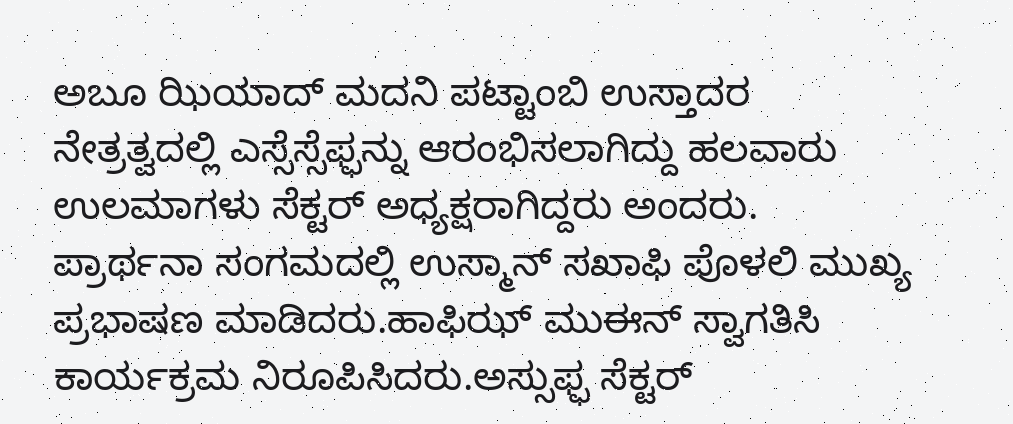ಅಬೂ ಝಿಯಾದ್ ಮದನಿ ಪಟ್ಟಾಂಬಿ ಉಸ್ತಾದರ ನೇತ್ರತ್ವದಲ್ಲಿ ಎಸ್ಸೆಸ್ಸೆಫ್ಫನ್ನು ಆರಂಭಿಸಲಾಗಿದ್ದು ಹಲವಾರು ಉಲಮಾಗಳು ಸೆಕ್ಟರ್ ಅಧ್ಯಕ್ಷರಾಗಿದ್ದರು ಅಂದರು.
ಪ್ರಾರ್ಥನಾ ಸಂಗಮದಲ್ಲಿ ಉಸ್ಮಾನ್ ಸಖಾಫಿ ಪೊಳಲಿ ಮುಖ್ಯ ಪ್ರಭಾಷಣ ಮಾಡಿದರು.ಹಾಫಿಝ್ ಮುಈನ್ ಸ್ವಾಗತಿಸಿ ಕಾರ್ಯಕ್ರಮ ನಿರೂಪಿಸಿದರು.ಅಸ್ಸುಫ್ಫ ಸೆಕ್ಟರ್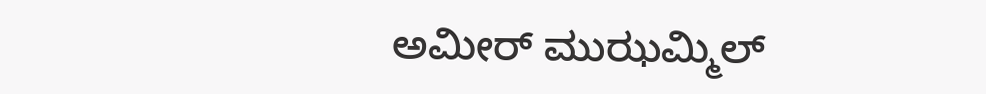ಅಮೀರ್ ಮುಝಮ್ಮಿಲ್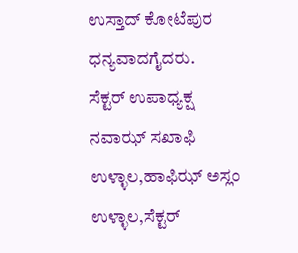ಉಸ್ತಾದ್ ಕೋಟೆಪುರ ಧನ್ಯವಾದಗೈದರು.
ಸೆಕ್ಟರ್ ಉಪಾಧ್ಯಕ್ಷ ನವಾಝ್ ಸಖಾಫಿ ಉಳ್ಳಾಲ,ಹಾಫಿಝ್ ಅಸ್ಲಂ ಉಳ್ಳಾಲ,ಸೆಕ್ಟರ್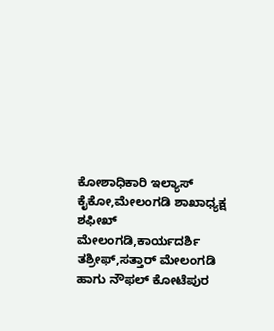ಕೋಶಾಧಿಕಾರಿ ಇಲ್ಯಾಸ್ ಕೈಕೋ,ಮೇಲಂಗಡಿ ಶಾಖಾಧ್ಯಕ್ಷ ಶಫೀಖ್ ಮೇಲಂಗಡಿ,ಕಾರ್ಯದರ್ಶಿ ತಶ್ರೀಫ್,ಸತ್ತಾರ್ ಮೇಲಂಗಡಿ ಹಾಗು ನೌಫಲ್ ಕೋಟೆಪುರ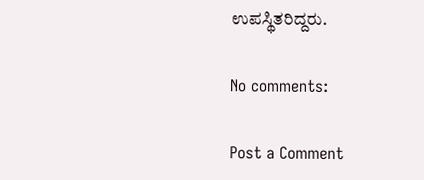ಉಪಸ್ಥಿತರಿದ್ದರು.

No comments:

Post a Comment